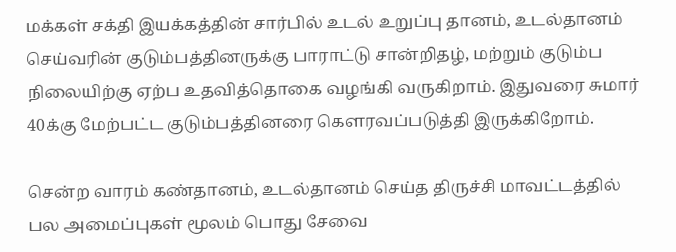மக்கள் சக்தி இயக்கத்தின் சார்பில் உடல் உறுப்பு தானம், உடல்தானம் செய்வரின் குடும்பத்தினருக்கு பாராட்டு சான்றிதழ், மற்றும் குடும்ப நிலையிற்கு ஏற்ப உதவித்தொகை வழங்கி வருகிறாம். இதுவரை சுமார் 40க்கு மேற்பட்ட குடும்பத்தினரை கௌரவப்படுத்தி இருக்கிறோம்.

சென்ற வாரம் கண்தானம், உடல்தானம் செய்த திருச்சி மாவட்டத்தில் பல அமைப்புகள் மூலம் பொது சேவை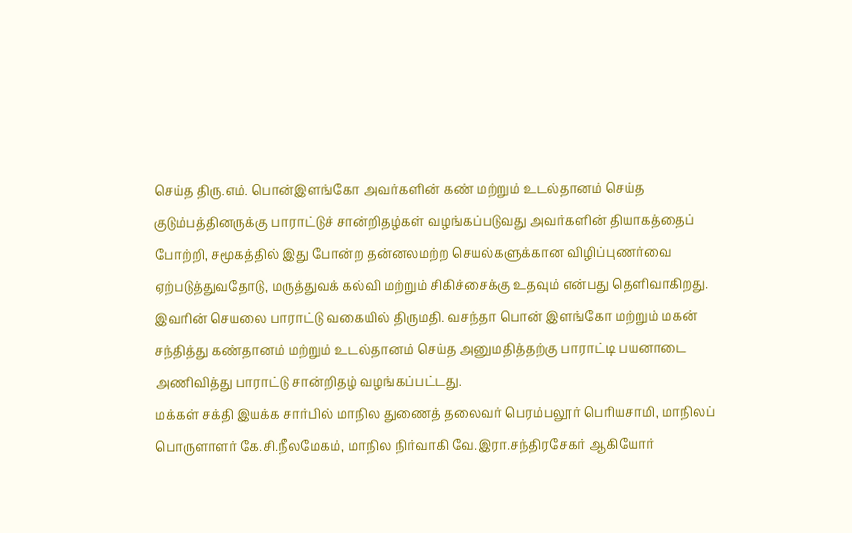செய்த திரு.எம். பொன்இளங்கோ அவர்களின் கண் மற்றும் உடல்தானம் செய்த குடும்பத்தினருக்கு பாராட்டுச் சான்றிதழ்கள் வழங்கப்படுவது அவர்களின் தியாகத்தைப் போற்றி, சமூகத்தில் இது போன்ற தன்னலமற்ற செயல்களுக்கான விழிப்புணர்வை ஏற்படுத்துவதோடு, மருத்துவக் கல்வி மற்றும் சிகிச்சைக்கு உதவும் என்பது தெளிவாகிறது.
இவரின் செயலை பாராட்டு வகையில் திருமதி. வசந்தா பொன் இளங்கோ மற்றும் மகன் சந்தித்து கண்தானம் மற்றும் உடல்தானம் செய்த அனுமதித்தற்கு பாராட்டி பயனாடை அணிவித்து பாராட்டு சான்றிதழ் வழங்கப்பட்டது.
மக்கள் சக்தி இயக்க சார்பில் மாநில துணைத் தலைவர் பெரம்பலூர் பெரியசாமி, மாநிலப் பொருளாளர் கே.சி.நீலமேகம், மாநில நிர்வாகி வே.இரா.சந்திரசேகர் ஆகியோர்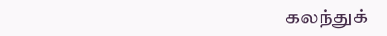கலந்துக்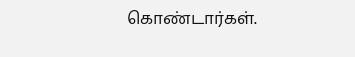கொண்டார்கள்.